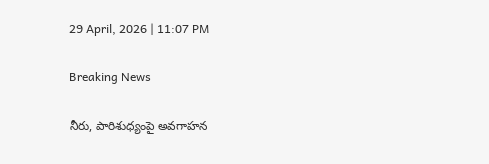29 April, 2026 | 11:07 PM

Breaking News

నీరు, పారిశుధ్యంపై అవగాహన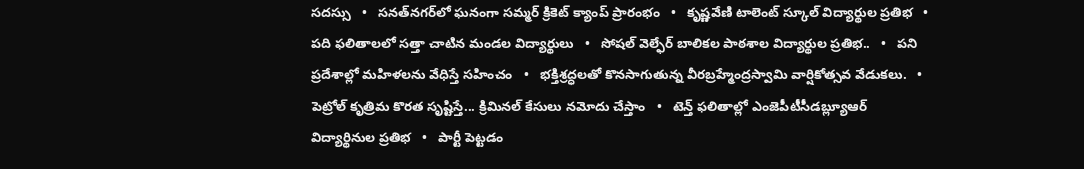సదస్సు   •   సనత్‌నగర్‌లో ఘనంగా సమ్మర్ క్రికెట్ క్యాంప్ ప్రారంభం   •   కృష్ణవేణి టాలెంట్ స్కూల్ విద్యార్థుల ప్రతిభ   •   పది ఫలితాలలో సత్తా చాటిన మండల విద్యార్థులు   •   సోషల్ వెల్ఫేర్ బాలికల పాఠశాల విద్యార్థుల ప్రతిభ..   •   పని ప్రదేశాల్లో మహిళలను వేధిస్తే సహించం   •   భక్తిశ్రద్ధలతో కొనసాగుతున్న వీరబ్రహ్మేంద్రస్వామి వార్షికోత్సవ వేడుకలు.   •   పెట్రోల్ కృత్రిమ కొరత సృష్టిస్తే... క్రిమినల్ కేసులు నమోదు చేస్తాం   •   టెన్త్ ఫలితాల్లో ఎంజెపీటీసీడబ్ల్యూఆర్ విద్యార్థినుల ప్రతిభ   •   పార్టీ పెట్టడం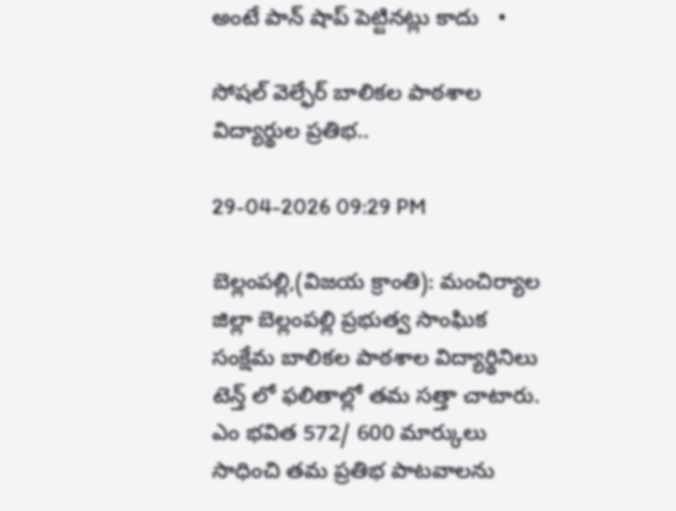అంటే పాన్ షాప్ పెట్టినట్లు కాదు   •

సోషల్ వెల్ఫేర్ బాలికల పాఠశాల విద్యార్థుల ప్రతిభ..

29-04-2026 09:29 PM

బెల్లంపల్లి,(విజయ క్రాంతి): మంచిర్యాల జిల్లా బెల్లంపల్లి ప్రభుత్వ సాంఘిక సంక్షేమ బాలికల పాఠశాల విద్యార్థినిలు టెన్త్ లో ఫలితాల్లో తమ సత్తా చాటారు. ఎం భవిత 572/ 600 మార్కులు సాధించి తమ ప్రతిభ పాటవాలను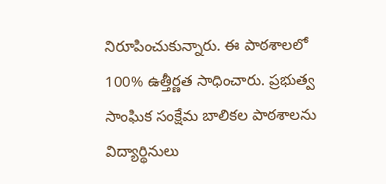నిరూపించుకున్నారు. ఈ పాఠశాలలో 100% ఉత్తీర్ణత సాధించారు. ప్రభుత్వ సాంఘిక సంక్షేమ బాలికల పాఠశాలను విద్యార్థినులు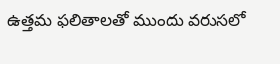ఉత్తమ ఫలితాలతో ముందు వరుసలో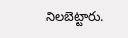నిలబెట్టారు.